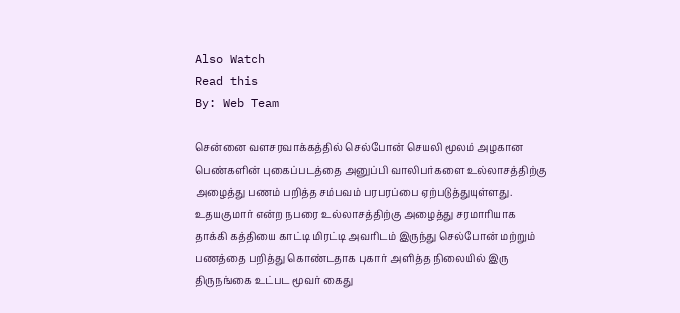Also Watch
Read this
By: Web Team

சென்னை வளசரவாக்கத்தில் செல்போன் செயலி மூலம் அழகான பெண்களின் புகைப்படத்தை அனுப்பி வாலிபர்களை உல்லாசத்திற்கு அழைத்து பணம் பறித்த சம்பவம் பரபரப்பை ஏற்படுத்துயுள்ளது.
உதயகுமார் என்ற நபரை உல்லாசத்திற்கு அழைத்து சரமாரியாக தாக்கி கத்தியை காட்டி மிரட்டி அவரிடம் இருந்து செல்போன் மற்றும் பணத்தை பறித்து கொண்டதாக புகார் அளித்த நிலையில் இரு திருநங்கை உட்பட மூவர் கைது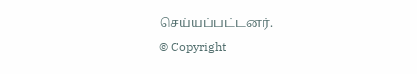செய்யப்பட்டனர்.
© Copyright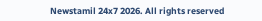Newstamil 24x7 2026. All rights reserved